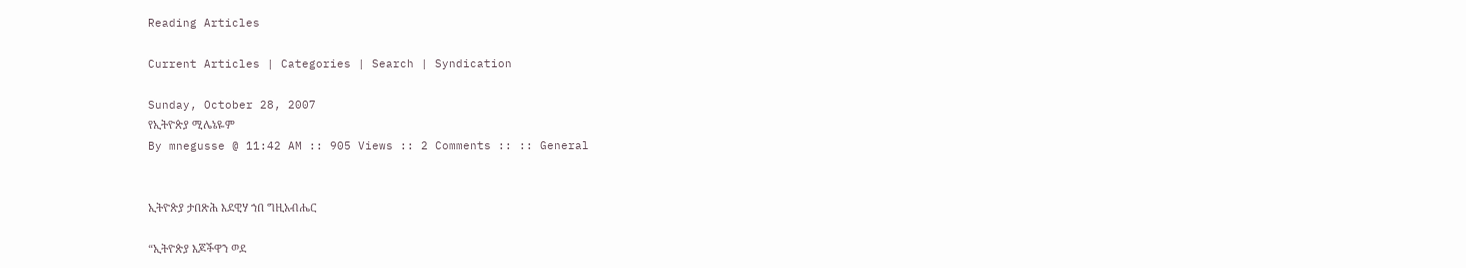Reading Articles

Current Articles | Categories | Search | Syndication

Sunday, October 28, 2007
የኢትዮጵያ ሚሌኔዬም
By mnegusse @ 11:42 AM :: 905 Views :: 2 Comments :: :: General


ኢትዮጵያ ታበጽሕ እደዊሃ ኀበ ግዚአብሔር

“ኢትዮጵያ እጆችዋን ወደ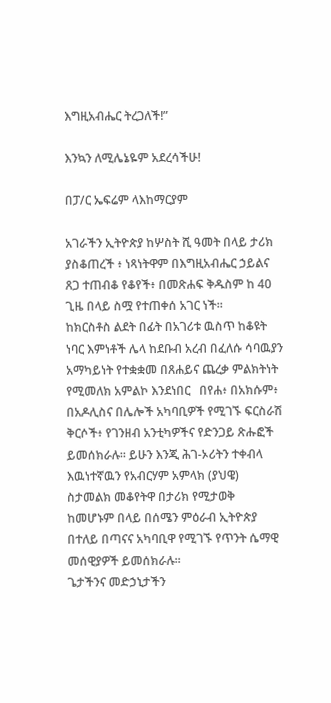እግዚአብሔር ትረጋለች!”

እንኳን ለሚሌኔዬም አደረሳችሁ!

በፓ/ር ኤፍሬም ላእከማርያም

አገራችን ኢትዮጵያ ከሦስት ሺ ዓመት በላይ ታሪክ ያስቆጠረች ፥ ነጻነትዋም በእግዚአብሔር ኃይልና ጸጋ ተጠብቆ የቆየች፥ በመጽሐፍ ቅዱስም ከ 40 ጊዜ በላይ ስሟ የተጠቀሰ አገር ነች።
ከክርስቶስ ልደት በፊት በአገሪቱ ዉስጥ ከቆዩት ነባር እምነቶች ሌላ ከደቡብ አረብ በፈለሱ ሳባዉያን አማካይነት የተቋቋመ በጸሐይና ጨረቃ ምልክትነት የሚመለክ አምልኮ እንደነበር   በየሐ፥ በአክሱም፥ በአዶሊስና በሌሎች አካባቢዎች የሚገኙ ፍርስራሽ ቅርሶች፥ የገንዘብ አንቲካዎችና የድንጋይ ጽሑፎች ይመሰክራሉ፡፡ ይሁን እንጂ ሕገ-ኦሪትን ተቀብላ እዉነተኛዉን የአብርሃም አምላክ (ያህዌ) ስታመልክ መቆየትዋ በታሪክ የሚታወቅ ከመሆኑም በላይ በሰሜን ምዕራብ ኢትዮጵያ በተለይ በጣናና አካባቢዋ የሚገኙ የጥንት ሴማዊ መሰዊያዎች ይመሰክራሉ፡፡
ጌታችንና መድኃኒታችን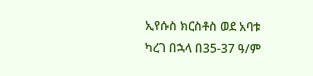ኢየሱስ ክርስቶስ ወደ አባቱ ካረገ በኋላ በ35-37 ዓ/ም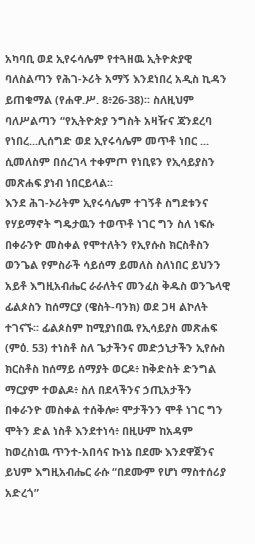አካባቢ ወደ ኢየሩሳሌም የተጓዘዉ ኢትዮጵያዊ ባለስልጣን የሕገ-ኦሪት አማኝ እንደነበረ አዲስ ኪዳን ይጠቁማል (የሐዋ.ሥ. 8፥26-38)፡፡ ስለዚህም ባለሥልጣን “የኢትዮጵያ ንግስት አዛዥና ጃንደረባ የነበረ...ሊሰግድ ወደ ኢየሩሳሌም መጥቶ ነበር ... ሲመለስም በሰረገላ ተቀምጦ የነቢዩን የኢሳይያስን መጽሐፍ ያነብ ነበርይላል፡፡
እንደ ሕገ-ኦሪትም ኢየሩሳሌም ተገኝቶ ስግደቱንና የሃይማኖት ግዴታዉን ተወጥቶ ነገር ግን ስለ ነፍሱ በቀራንዮ መስቀል የሞተለትን የኢየሱስ ክርስቶስን ወንጌል የምስራች ሳይሰማ ይመለስ ስለነበር ይህንን አይቶ እግዚአብሔር ራራለትና መንፈስ ቅዱስ ወንጌላዊ ፊልጶስን ከሰማርያ (ዌስት-ባንክ) ወደ ጋዛ ልኮለት ተገናኙ፡፡ ፊልጶስም ከሚያነበዉ የኢሳይያስ መጽሐፍ (ምዕ. 53) ተነስቶ ስለ ጌታችንና መድኃኒታችን ኢየሱስ ክርስቶስ ከሰማይ ሰማያት ወርዶ፥ ከቅድስት ድንግል ማርያም ተወልዶ፥ ስለ በደላችንና ኃጢአታችን በቀራንዮ መስቀል ተሰቅሎ፥ ሞታችንን ሞቶ ነገር ግን ሞትን ድል ነስቶ እንደተነሳ፥ በዚሁም ከአዳም ከወረስነዉ ጥንተ-አበሳና ኩነኔ በደሙ እንደዋጀንና ይህም እግዚአብሔር ራሱ “በደሙም የሆነ ማስተሰሪያ አድረጎ”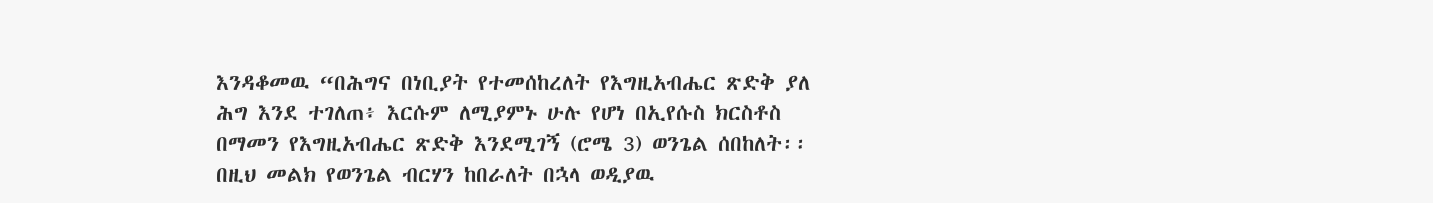እንዳቆመዉ “በሕግና በነቢያት የተመሰከረለት የእግዚአብሔር ጽድቅ ያለ ሕግ እንደ ተገለጠ፥ እርሱም ለሚያምኑ ሁሉ የሆነ በኢየሱስ ክርስቶስ በማመን የእግዚአብሔር ጽድቅ እንደሚገኝ (ሮሜ 3) ወንጌል ሰበከለት፡፡
በዚህ መልክ የወንጌል ብርሃን ከበራለት በኋላ ወዲያዉ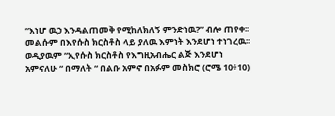“እነሆ ዉኃ እንዳልጠመቅ የሚከለክለኝ ምንድነዉ?” ብሎ ጠየቀ፡፡ መልሱም በእየሱስ ክርስቶስ ላይ ያለዉ እምነት እንደሆነ ተነገረዉ፡፡ ወዲያዉም “ኢየሱስ ክርስቶስ የእግዚአብሔር ልጅ እንደሆነ አምናለሁ “ በማለት “ በልቡ አምኖ በአፉም መስክሮ (ሮሜ 10፥10)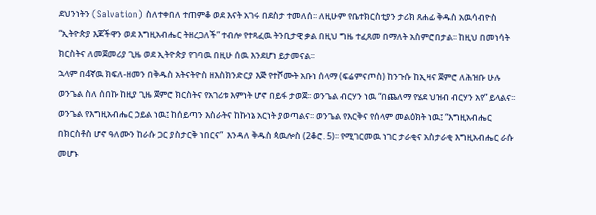ደህንነትን (Salvation) ስለተቀበለ ተጠምቆ ወደ እናት አገሩ በደስታ ተመለሰ፡፡ ለዚሁም የቤተክርስቲያን ታሪክ ጸሐፊ ቅዱስ አዉሳብዮስ “ኢትዮጵያ እጆችዋን ወደ እግዚአብሔር ትዘረጋለች” ተብሎ የተጻፈዉ ትንቢታዊ ቃል በዚህ ግዜ ተፈጸመ በማለት አስምሮበታል፡፡ ከዚህ በመነሳት ክርስትና ለመጀመሪያ ጊዜ ወደ ኢትዮጵያ የገባዉ በዚሁ ሰዉ እንደሆነ ይታመናል፡፡
ኋላም በ4ኛዉ ክፍለ-ዘመን በቅዱስ አትናትዮስ ዘእስክንድርያ እጅ የተሾሙት አቡነ ሰላማ (ፍሬምናጦስ) ከንጉሱ ከኢዛና ጀምሮ ለሕዝቡ ሁሉ ወንጌል ስለ ሰበኩ ከዚያ ጊዜ ጀምሮ ክርስትና የአገሪቱ እምነት ሆኖ በይፋ ታወጀ፡፡ ወንጌል ብርሃን ነዉ “በጨለማ የሄደ ህዝብ ብርሃን አየ” ይላልና፡፡ ወንጌል የእግዚአብሔር ኃይል ነዉ፤ ከሰይጣን እስራትና ከኩነኔ አርነት ያወጣልና፡፡ ወንጌል የእርቅና የሰላም መልዕክት ነዉ፤ “እግዚአብሔር በክርስቶስ ሆኖ ዓለሙን ከራሱ ጋር ያስታርቅ ነበርና”  እንዳለ ቅዱስ ጳዉሎስ (2ቆሮ. 5)፡፡ የሚገርመዉ ነገር ታራቂና አስታራቂ እግዚአብሔር ራሱ መሆኑ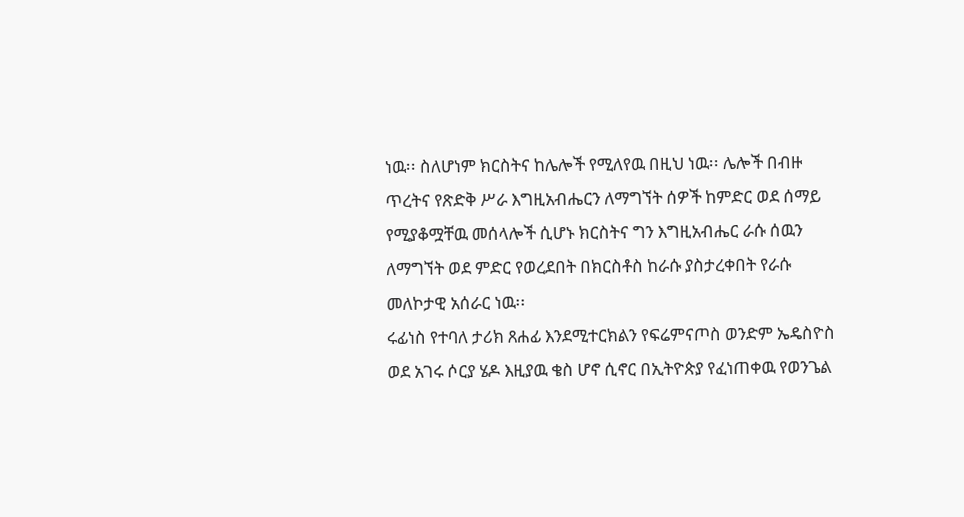ነዉ፡፡ ስለሆነም ክርስትና ከሌሎች የሚለየዉ በዚህ ነዉ፡፡ ሌሎች በብዙ ጥረትና የጽድቅ ሥራ እግዚአብሔርን ለማግኘት ሰዎች ከምድር ወደ ሰማይ የሚያቆሟቸዉ መሰላሎች ሲሆኑ ክርስትና ግን እግዚአብሔር ራሱ ሰዉን ለማግኘት ወደ ምድር የወረደበት በክርስቶስ ከራሱ ያስታረቀበት የራሱ መለኮታዊ አሰራር ነዉ፡፡
ሩፊነስ የተባለ ታሪክ ጸሐፊ እንደሚተርክልን የፍሬምናጦስ ወንድም ኤዴስዮስ ወደ አገሩ ሶርያ ሄዶ እዚያዉ ቄስ ሆኖ ሲኖር በኢትዮጵያ የፈነጠቀዉ የወንጌል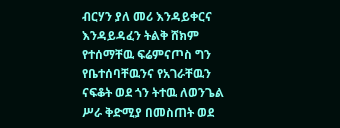ብርሃን ያለ መሪ እንዳይቀርና እንዳይዳፈን ትልቅ ሸክም የተሰማቸዉ ፍሬምናጦስ ግን የቤተሰባቸዉንና የአገራቸዉን ናፍቆት ወደ ጎን ትተዉ ለወንጌል ሥራ ቅድሚያ በመስጠት ወደ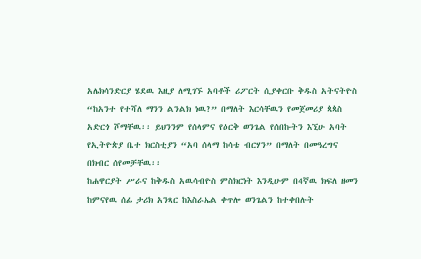አሌክሳንድርያ ሄደዉ እዚያ ለሚገኙ አባቶች ሪፖርት ሲያቀርቡ ቅዱስ አትናትዮስ “ከአንተ የተሻለ ማንን ልንልክ ነዉ?” በማለት እርሳቸዉን የመጀመሪያ ጳጳስ አድርጎ ሾማቸዉ፡፡ ይህንንም የሰላምና የዕርቅ ወንጌል የሰበኩትን እኚሁ አባት የኢትዮጵያ ቤተ ክርስቲያን “አባ ሰላማ ከሳቴ ብርሃን” በማለት በመዓረግና በክብር ሰየመቻቸዉ፡፡
ከሐዋርያት ሥራና ከቅዱስ አዉሳብዮስ ምስክርነት እንዲሁም በ4ኛዉ ክፍለ ዘመን ከምናየዉ ሰፊ ታሪክ አንጻር ከእስራኤል ቀጥሎ ወንጌልን ከተቀበሉት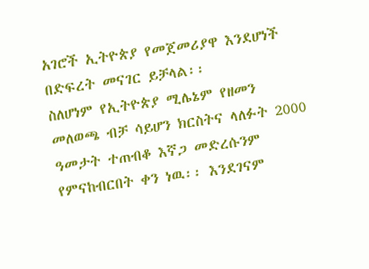አገሮች ኢትዮጵያ የመጀመሪያዋ እንደሆነች በድፍረት መናገር ይቻላል፡፡
ስለሆነም የኢትዮጵያ ሚሌኔም የዘመን መለወጫ ብቻ ሳይሆን ክርስትና ላለፉት 2000 ዓመታት ተጠብቆ እኛጋ መድረሱንም የምናከብርበት ቀን ነዉ፡፡ እንደገናም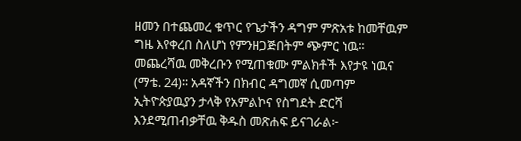ዘመን በተጨመረ ቁጥር የጌታችን ዳግም ምጽአቱ ከመቸዉም ግዜ እየቀረበ ስለሆነ የምንዘጋጅበትም ጭምር ነዉ፡፡ መጨረሻዉ መቅረቡን የሚጠቁሙ ምልክቶች እየታዩ ነዉና (ማቴ. 24)፡፡ አዳኛችን በክብር ዳግመኛ ሲመጣም ኢትዮጵያዉያን ታላቅ የአምልኮና የስግደት ድርሻ እንደሚጠብቃቸዉ ቅዱስ መጽሐፍ ይናገራል፦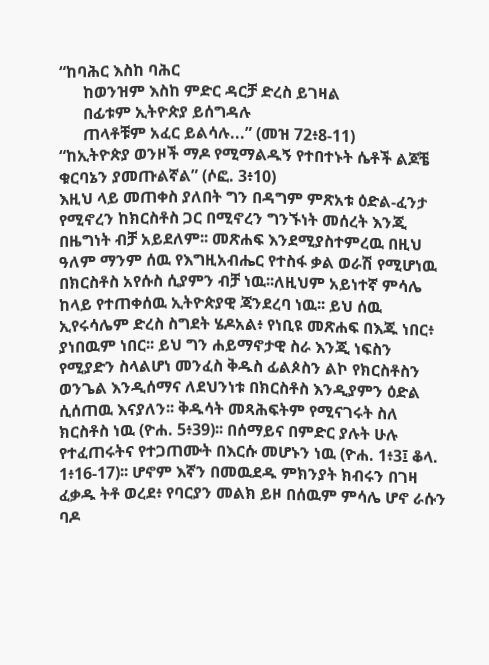“ከባሕር እስከ ባሕር
      ከወንዝም እስከ ምድር ዳርቻ ድረስ ይገዛል
      በፊቱም ኢትዮጵያ ይሰግዳሉ
      ጠላቶቹም አፈር ይልሳሉ...” (መዝ 72፥8-11)
“ከኢትዮጵያ ወንዞች ማዶ የሚማልዱኝ የተበተኑት ሴቶች ልጆቼ ቁርባኔን ያመጡልኛል” (ሶፎ. 3፥10)
እዚህ ላይ መጠቀስ ያለበት ግን በዳግም ምጽአቱ ዕድል-ፈንታ የሚኖረን ከክርስቶስ ጋር በሚኖረን ግንኙነት መሰረት እንጂ በዜግነት ብቻ አይደለም፡፡ መጽሐፍ እንደሚያስተምረዉ በዚህ ዓለም ማንም ሰዉ የእግዚአብሔር የተስፋ ቃል ወራሽ የሚሆነዉ በክርስቶስ አየሱስ ሲያምን ብቻ ነዉ፡፡ለዚህም አይነተኛ ምሳሌ ከላይ የተጠቀሰዉ ኢትዮጵያዊ ጃንደረባ ነዉ፡፡ ይህ ሰዉ ኢየሩሳሌም ድረስ ስግደት ሄዶአል፥ የነቢዩ መጽሐፍ በእጁ ነበር፥ ያነበዉም ነበር፡፡ ይህ ግን ሐይማኖታዊ ስራ እንጂ ነፍስን የሚያድን ስላልሆነ መንፈስ ቅዱስ ፊልጶስን ልኮ የክርስቶስን ወንጌል እንዲሰማና ለደህንነቱ በክርስቶስ እንዲያምን ዕድል ሲሰጠዉ እናያለን፡፡ ቅዱሳት መጻሕፍትም የሚናገሩት ስለ ክርስቶስ ነዉ (ዮሐ. 5፥39)፡፡ በሰማይና በምድር ያሉት ሁሉ የተፈጠሩትና የተጋጠሙት በእርሱ መሆኑን ነዉ (ዮሐ. 1፥3፤ ቆላ. 1፥16-17)፡፡ ሆኖም እኛን በመዉደዱ ምክንያት ክብሩን በገዛ ፈቃዱ ትቶ ወረደ፥ የባርያን መልክ ይዞ በሰዉም ምሳሌ ሆኖ ራሱን ባዶ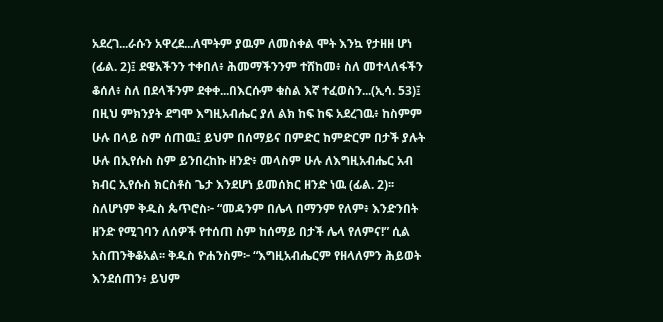አደረገ...ራሱን አዋረደ...ለሞትም ያዉም ለመስቀል ሞት እንኳ የታዘዘ ሆነ (ፊል. 2)፤ ደዌአችንን ተቀበለ፥ ሕመማችንንም ተሸከመ፥ ስለ መተላለፋችን ቆሰለ፥ ስለ በደላችንም ደቀቀ...በእርሱም ቁስል እኛ ተፈወስን...(ኢሳ. 53)፤ በዚህ ምክንያት ደግሞ እግዚአብሔር ያለ ልክ ከፍ ከፍ አደረገዉ፥ ከስምም ሁሉ በላይ ስም ሰጠዉ፤ ይህም በሰማይና በምድር ከምድርም በታች ያሉት ሁሉ በኢየሱስ ስም ይንበረከኩ ዘንድ፥ መላስም ሁሉ ለእግዚአብሔር አብ ክብር ኢየሱስ ክርስቶስ ጌታ እንደሆነ ይመሰክር ዘንድ ነዉ (ፊል. 2)፡፡
ስለሆነም ቅዱስ ጴጥሮስ፦ “መዳንም በሌላ በማንም የለም፥ እንድንበት ዘንድ የሚገባን ለሰዎች የተሰጠ ስም ከሰማይ በታች ሌላ የለምና!” ሲል አስጠንቅቆአል፡፡ ቅዱስ ዮሐንስም፦ “እግዚአብሔርም የዘላለምን ሕይወት እንደሰጠን፥ ይህም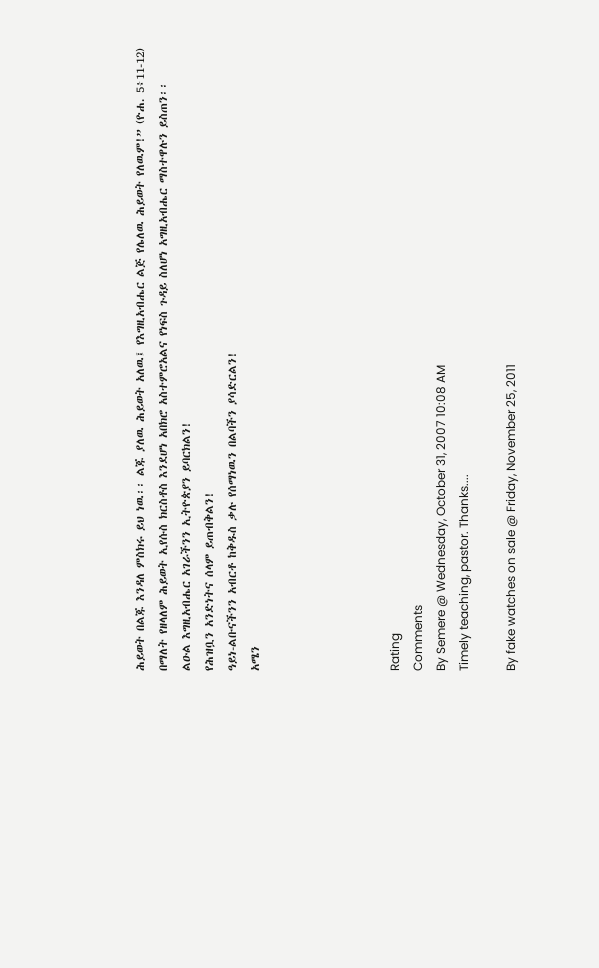ሕይወት በልጁ እንዳለ ምስክሩ ይህ ነዉ፡፡ ልጁ ያለዉ ሕይወት አለዉ፤ የእግዚአብሔር ልጅ የሌለዉ ሕይወት የለዉም!” (ዮሐ. 5፥11-12) በማለት የዘላለም ሕይወት ኢየሱስ ክርስቶስ እንደሆነ አበክሮ አስተምሮአልና የነፍስ ጉዳይ ስለሆነ አግዚአብሔር ማስተዋሉን ይስጠን፡፡
ልዑል እግዚአብሔር አገራችንን ኢትዮጵያን ይባርክልን!
የሕዝቧን አንድነትና ሰላም ይጠብቅልን!
ዓይነ-ልቡናችንን አብርቶ ከቅዱስ ቃሉ የሰማነዉን በልባችን ያሳድርልን!
አሜን





Rating
Comments
By Semere @ Wednesday, October 31, 2007 10:08 AM
Timely teaching, pastor. Thanks....

By fake watches on sale @ Friday, November 25, 2011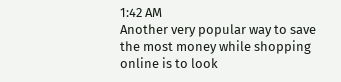1:42 AM
Another very popular way to save the most money while shopping online is to look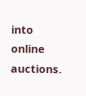into online auctions.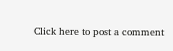Click here to post a comment